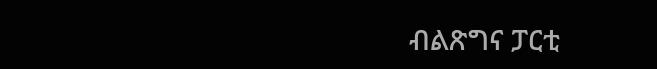ብልጽግና ፓርቲ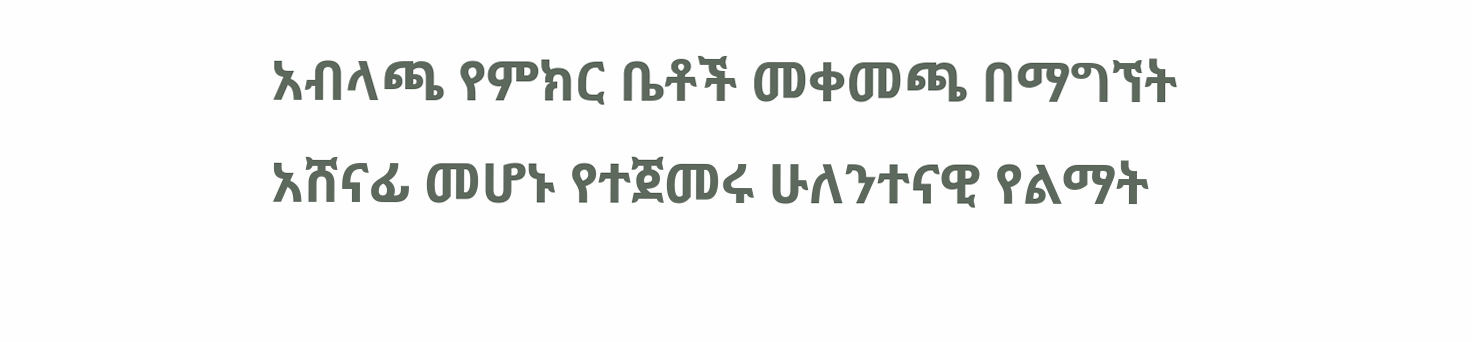አብላጫ የምክር ቤቶች መቀመጫ በማግኘት አሸናፊ መሆኑ የተጀመሩ ሁለንተናዊ የልማት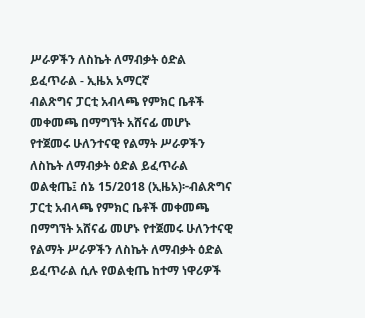ሥራዎችን ለስኬት ለማብቃት ዕድል ይፈጥራል - ኢዜአ አማርኛ
ብልጽግና ፓርቲ አብላጫ የምክር ቤቶች መቀመጫ በማግኘት አሸናፊ መሆኑ የተጀመሩ ሁለንተናዊ የልማት ሥራዎችን ለስኬት ለማብቃት ዕድል ይፈጥራል
ወልቂጤ፤ ሰኔ 15/2018 (ኢዜአ)፦ብልጽግና ፓርቲ አብላጫ የምክር ቤቶች መቀመጫ በማግኘት አሸናፊ መሆኑ የተጀመሩ ሁለንተናዊ የልማት ሥራዎችን ለስኬት ለማብቃት ዕድል ይፈጥራል ሲሉ የወልቂጤ ከተማ ነዋሪዎች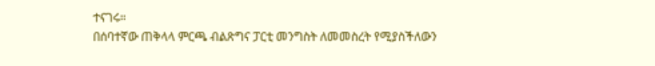ተናገሩ።
በሰባተኛው ጠቅላላ ምርጫ ብልጽግና ፓርቲ መንግስት ለመመስረት የሚያስችለውን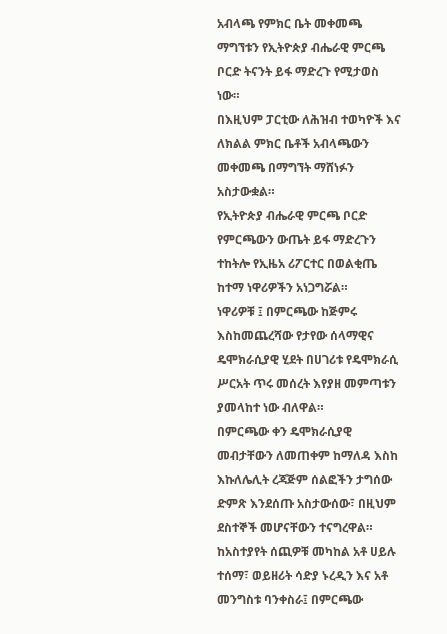አብላጫ የምክር ቤት መቀመጫ ማግኘቱን የኢትዮጵያ ብሔራዊ ምርጫ ቦርድ ትናንት ይፋ ማድረጉ የሚታወስ ነው።
በእዚህም ፓርቲው ለሕዝብ ተወካዮች እና ለክልል ምክር ቤቶች አብላጫውን መቀመጫ በማግኘት ማሸነፉን አስታውቋል።
የኢትዮጵያ ብሔራዊ ምርጫ ቦርድ የምርጫውን ውጤት ይፋ ማድረጉን ተከትሎ የኢዜአ ሪፖርተር በወልቂጤ ከተማ ነዋሪዎችን አነጋግሯል።
ነዋሪዎቹ ፤ በምርጫው ከጅምሩ እስከመጨረሻው የታየው ሰላማዊና ዴሞክራሲያዊ ሂደት በሀገሪቱ የዴሞክራሲ ሥርአት ጥሩ መሰረት እየያዘ መምጣቱን ያመላከተ ነው ብለዋል።
በምርጫው ቀን ዴሞክራሲያዊ መብታቸውን ለመጠቀም ከማለዳ እስከ እኩለሌሊት ረጃጅም ሰልፎችን ታግሰው ድምጽ እንደሰጡ አስታውሰው፣ በዚህም ደስተኞች መሆናቸውን ተናግረዋል።
ከአስተያየት ሰጪዎቹ መካከል አቶ ሀይሉ ተሰማ፣ ወይዘሪት ሳድያ ኑረዲን እና አቶ መንግስቱ ባንቀስራ፤ በምርጫው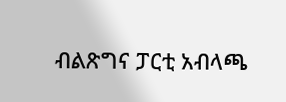ብልጽግና ፓርቲ አብላጫ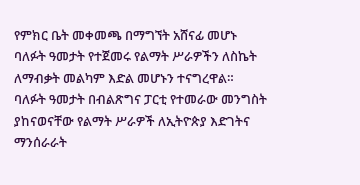የምክር ቤት መቀመጫ በማግኘት አሸናፊ መሆኑ ባለፉት ዓመታት የተጀመሩ የልማት ሥራዎችን ለስኬት ለማብቃት መልካም እድል መሆኑን ተናግረዋል።
ባለፉት ዓመታት በብልጽግና ፓርቲ የተመራው መንግስት ያከናወናቸው የልማት ሥራዎች ለኢትዮጵያ እድገትና ማንሰራራት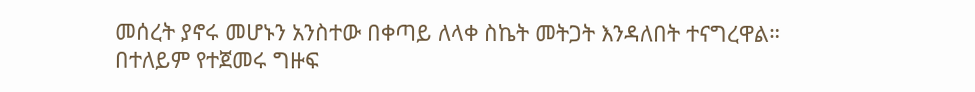መሰረት ያኖሩ መሆኑን አንስተው በቀጣይ ለላቀ ስኬት መትጋት እንዳለበት ተናግረዋል።
በተለይም የተጀመሩ ግዙፍ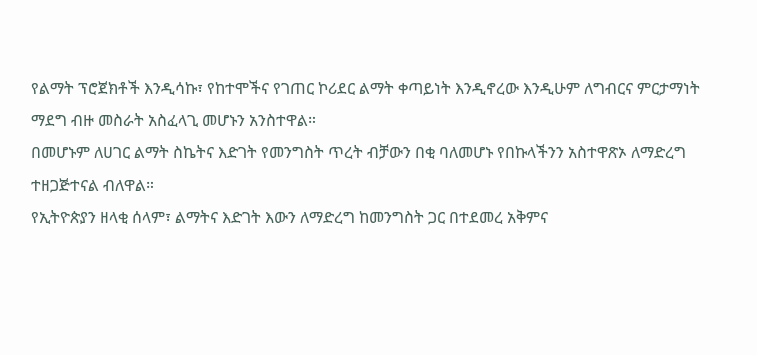የልማት ፕሮጀክቶች እንዲሳኩ፣ የከተሞችና የገጠር ኮሪደር ልማት ቀጣይነት እንዲኖረው እንዲሁም ለግብርና ምርታማነት ማደግ ብዙ መስራት አስፈላጊ መሆኑን አንስተዋል።
በመሆኑም ለሀገር ልማት ስኬትና እድገት የመንግስት ጥረት ብቻውን በቂ ባለመሆኑ የበኩላችንን አስተዋጽኦ ለማድረግ ተዘጋጅተናል ብለዋል።
የኢትዮጵያን ዘላቂ ሰላም፣ ልማትና እድገት እውን ለማድረግ ከመንግስት ጋር በተደመረ አቅምና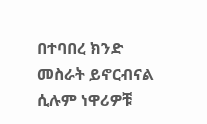በተባበረ ክንድ መስራት ይኖርብናል ሲሉም ነዋሪዎቹ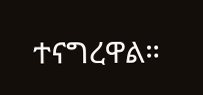ተናግረዋል።